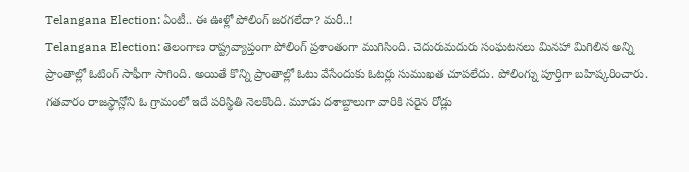Telangana Election: ఏంటీ.. ఈ ఊళ్లో పోలింగ్ జరగలేదా? మరీ..!
Telangana Election: తెలంగాణ రాష్ట్రవ్యాప్తంగా పోలింగ్ ప్రశాంతంగా ముగిసింది. చెదురుమదురు సంఘటనలు మినహా మిగిలిన అన్ని ప్రాంతాల్లో ఓటింగ్ సాఫీగా సాగింది. అయితే కొన్ని ప్రాంతాల్లో ఓటు వేసేందుకు ఓటర్లు సుముఖత చూపలేదు. పోలింగ్ను పూర్తిగా బహిష్కరించారు. గతవారం రాజస్థాన్లోని ఓ గ్రామంలో ఇదే పరిస్థితి నెలకొంది. మూడు దశాబ్దాలుగా వారికి సరైన రోడ్లు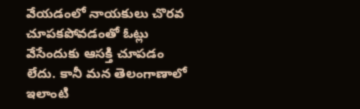వేయడంలో నాయకులు చొరవ చూపకపోవడంతో ఓట్లు వేసేందుకు ఆసక్తి చూపడం లేదు. కానీ మన తెలంగాణాలో ఇలాంటి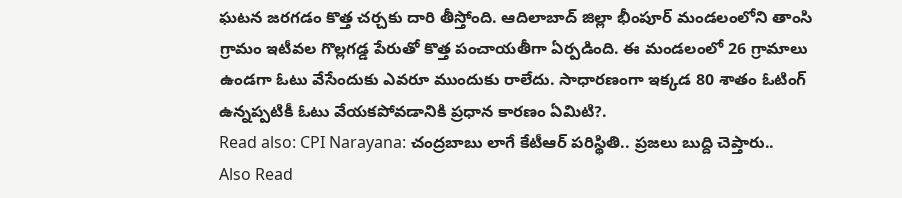ఘటన జరగడం కొత్త చర్చకు దారి తీస్తోంది. ఆదిలాబాద్ జిల్లా భీంపూర్ మండలంలోని తాంసి గ్రామం ఇటీవల గొల్లగడ్డ పేరుతో కొత్త పంచాయతీగా ఏర్పడింది. ఈ మండలంలో 26 గ్రామాలు ఉండగా ఓటు వేసేందుకు ఎవరూ ముందుకు రాలేదు. సాధారణంగా ఇక్కడ 80 శాతం ఓటింగ్ ఉన్నప్పటికీ ఓటు వేయకపోవడానికి ప్రధాన కారణం ఏమిటి?.
Read also: CPI Narayana: చంద్రబాబు లాగే కేటీఆర్ పరిస్థితి.. ప్రజలు బుద్ది చెప్తారు..
Also Read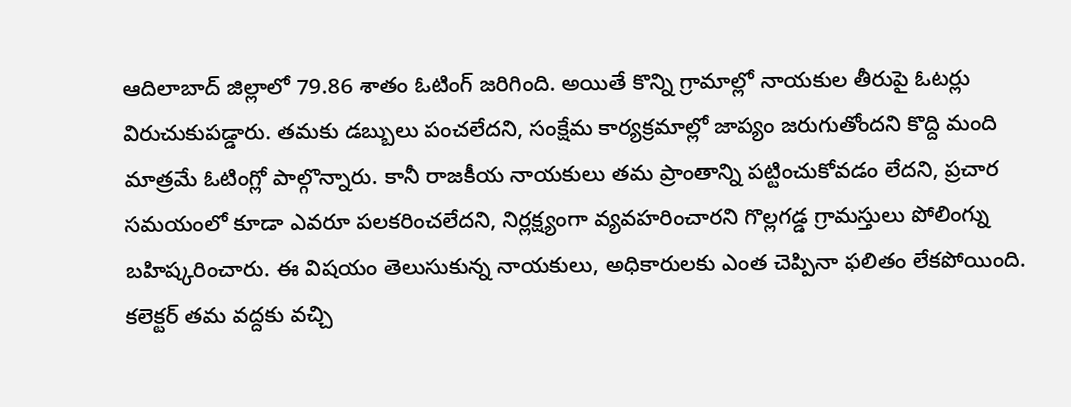ఆదిలాబాద్ జిల్లాలో 79.86 శాతం ఓటింగ్ జరిగింది. అయితే కొన్ని గ్రామాల్లో నాయకుల తీరుపై ఓటర్లు విరుచుకుపడ్డారు. తమకు డబ్బులు పంచలేదని, సంక్షేమ కార్యక్రమాల్లో జాప్యం జరుగుతోందని కొద్ది మంది మాత్రమే ఓటింగ్లో పాల్గొన్నారు. కానీ రాజకీయ నాయకులు తమ ప్రాంతాన్ని పట్టించుకోవడం లేదని, ప్రచార సమయంలో కూడా ఎవరూ పలకరించలేదని, నిర్లక్ష్యంగా వ్యవహరించారని గొల్లగడ్డ గ్రామస్తులు పోలింగ్ను బహిష్కరించారు. ఈ విషయం తెలుసుకున్న నాయకులు, అధికారులకు ఎంత చెప్పినా ఫలితం లేకపోయింది. కలెక్టర్ తమ వద్దకు వచ్చి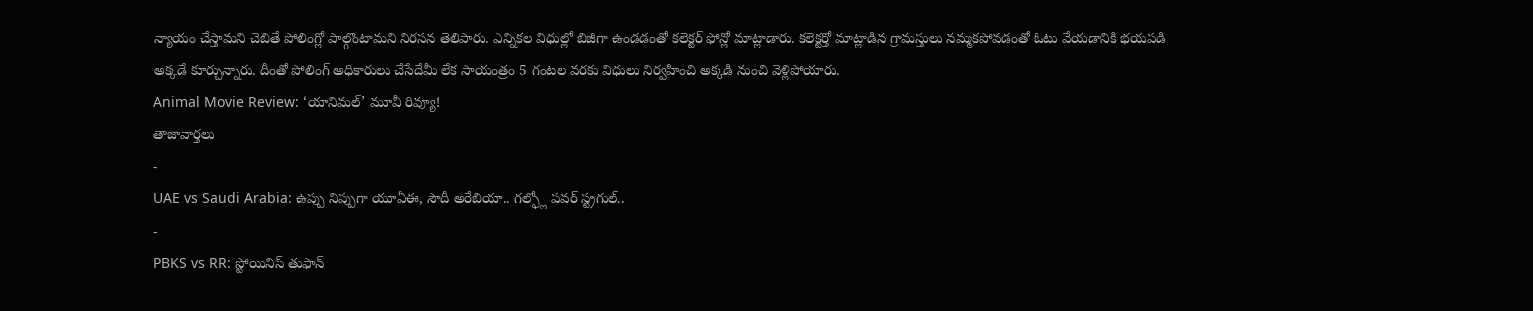న్యాయం చేస్తామని చెబితే పోలింగ్లో పాల్గొంటామని నిరసన తెలిపారు. ఎన్నికల విధుల్లో బిజీగా ఉండడంతో కలెక్టర్ ఫోన్లో మాట్లాడారు. కలెక్టర్తో మాట్లాడిన గ్రామస్తులు నమ్మకపోవడంతో ఓటు వేయడానికి భయపడి అక్కడే కూర్చున్నారు. దీంతో పోలింగ్ అధికారులు చేసేదేమీ లేక సాయంత్రం 5 గంటల వరకు విధులు నిర్వహించి అక్కడి నుంచి వెళ్లిపోయారు.
Animal Movie Review: ‘యానిమల్’ మూవీ రివ్యూ!
తాజావార్తలు
-
UAE vs Saudi Arabia: ఉప్పు నిప్పుగా యూఏఈ, సౌదీ అరేబియా.. గల్ఫ్లో పవర్ స్ట్రగుల్..
-
PBKS vs RR: స్టోయినిస్ తుఫాన్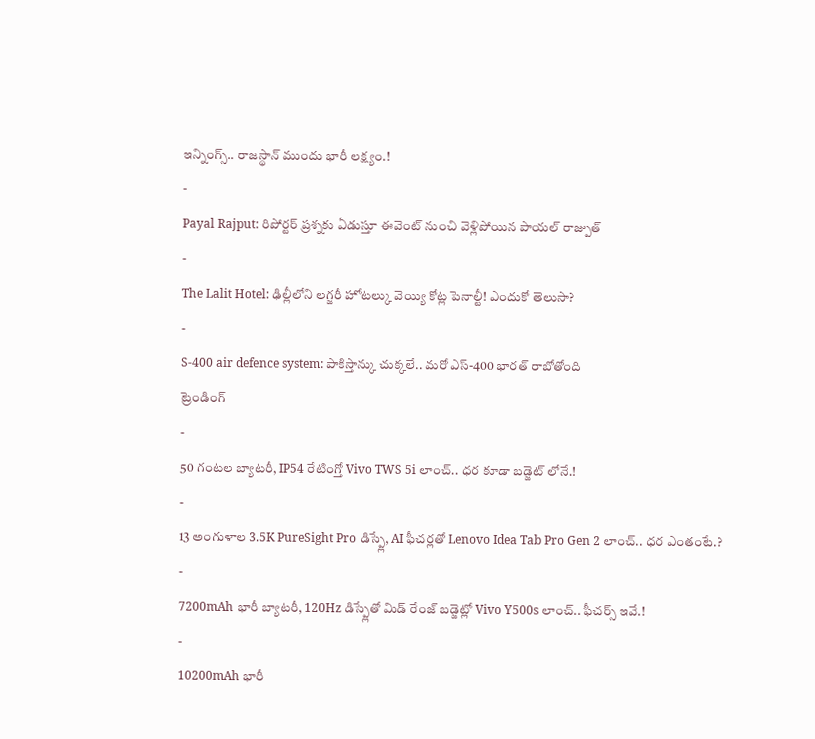ఇన్నింగ్స్.. రాజస్థాన్ ముందు భారీ లక్ష్యం.!
-
Payal Rajput: రిపోర్టర్ ప్రశ్నకు ఏడుస్తూ ఈవెంట్ నుంచి వెళ్లిపోయిన పాయల్ రాజ్పుత్
-
The Lalit Hotel: ఢిల్లీలోని లగ్జరీ హోటల్కు వెయ్యి కోట్ల పెనాల్టీ! ఎందుకో తెలుసా?
-
S-400 air defence system: పాకిస్తాన్కు చుక్కలే.. మరో ఎస్-400 భారత్ రాబోతోంది
ట్రెండింగ్
-
50 గంటల బ్యాటరీ, IP54 రేటింగ్తో Vivo TWS 5i లాంచ్.. ధర కూడా బడ్జెట్ లోనే.!
-
13 అంగుళాల 3.5K PureSight Pro డిస్ప్లే, AI ఫీచర్లతో Lenovo Idea Tab Pro Gen 2 లాంచ్.. ధర ఎంతంటే.?
-
7200mAh భారీ బ్యాటరీ, 120Hz డిస్ప్లేతో మిడ్ రేంజ్ బడ్జెట్లో Vivo Y500s లాంచ్.. ఫీచర్స్ ఇవే.!
-
10200mAh భారీ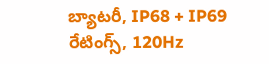బ్యాటరీ, IP68 + IP69 రేటింగ్స్, 120Hz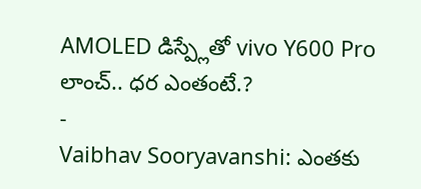AMOLED డిస్ప్లేతో vivo Y600 Pro లాంచ్.. ధర ఎంతంటే.?
-
Vaibhav Sooryavanshi: ఎంతకు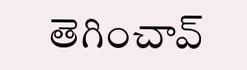తెగించావ్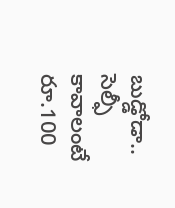బుడ్డోడా.. సెల్ఫీ కావాలంటే రూ.100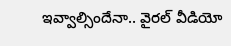ఇవ్వాల్సిందేనా.. వైరల్ వీడియో